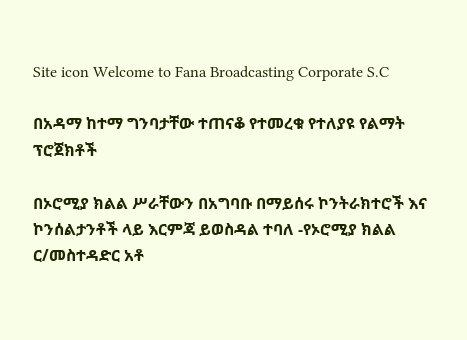Site icon Welcome to Fana Broadcasting Corporate S.C

በአዳማ ከተማ ግንባታቸው ተጠናቆ የተመረቁ የተለያዩ የልማት ፕሮጀክቶች

በኦሮሚያ ክልል ሥራቸውን በአግባቡ በማይሰሩ ኮንትራክተሮች እና ኮንሰልታንቶች ላይ እርምጃ ይወስዳል ተባለ -የኦሮሚያ ክልል ር/መስተዳድር አቶ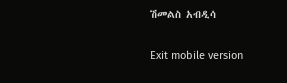ሽመልስ አብዲሳ

Exit mobile version